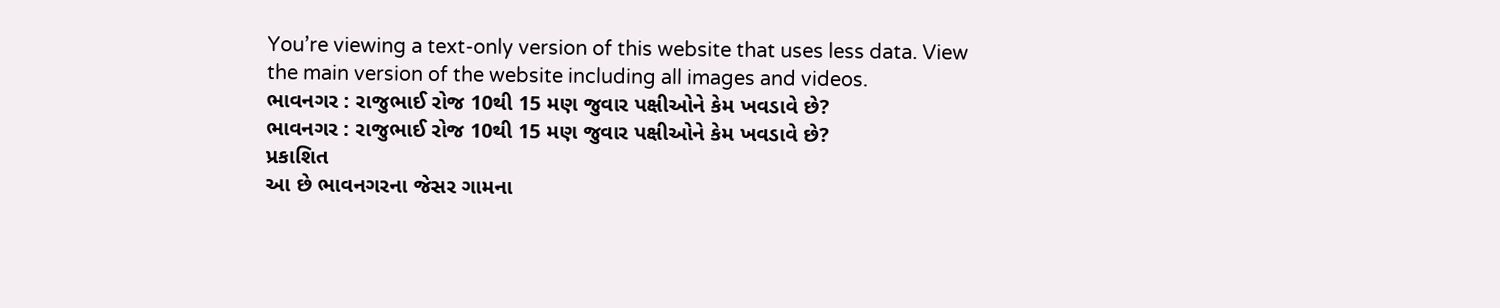You’re viewing a text-only version of this website that uses less data. View the main version of the website including all images and videos.
ભાવનગર : રાજુભાઈ રોજ 10થી 15 મણ જુવાર પક્ષીઓને કેમ ખવડાવે છે?
ભાવનગર : રાજુભાઈ રોજ 10થી 15 મણ જુવાર પક્ષીઓને કેમ ખવડાવે છે?
પ્રકાશિત
આ છે ભાવનગરના જેસર ગામના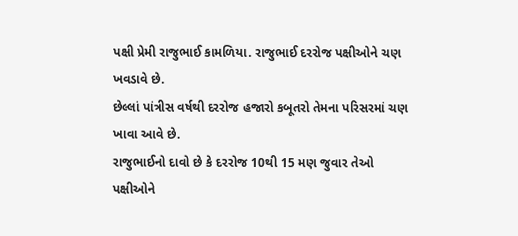પક્ષી પ્રેમી રાજુભાઈ કામળિયા. રાજુભાઈ દરરોજ પક્ષીઓને ચણ ખવડાવે છે.
છેલ્લાં પાંત્રીસ વર્ષથી દરરોજ હજારો કબૂતરો તેમના પરિસરમાં ચણ ખાવા આવે છે.
રાજુભાઈનો દાવો છે કે દરરોજ 10થી 15 મણ જુવાર તેઓ પક્ષીઓને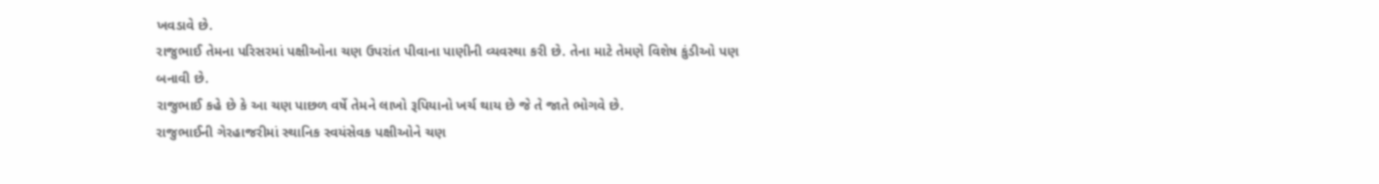ખવડાવે છે.
રાજુભાઈ તેમના પરિસરમાં પક્ષીઓના ચણ ઉપરાંત પીવાના પાણીની વ્યવસ્થા કરી છે. તેના માટે તેમણે વિશેષ કુંડીઓ પણ બનાવી છે.
રાજુભાઈ કહે છે કે આ ચણ પાછળ વર્ષે તેમને લાખો રૂપિયાનો ખર્ચ થાય છે જે તે જાતે ભોગવે છે.
રાજુભાઈની ગેરહાજરીમાં સ્થાનિક સ્વયંસેવક પક્ષીઓને ચણ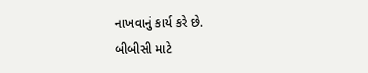નાખવાનું કાર્ય કરે છે.
બીબીસી માટે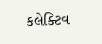કલેક્ટિવ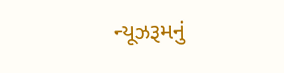ન્યૂઝરૂમનું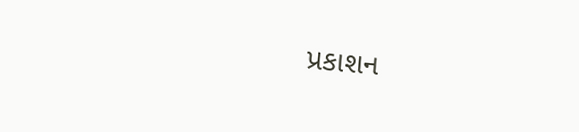પ્રકાશન